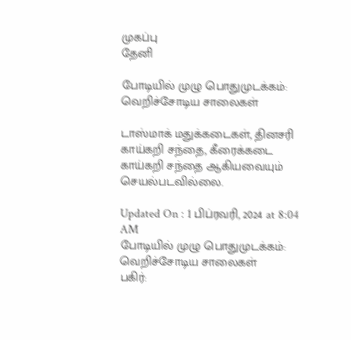முகப்பு
தேனி

போடியில் முழு பொதுமுடக்கம்: வெறிச்சோடிய சாலைகள்

டாஸ்மாக் மதுக்கடைகள், தினசரி காய்கறி சந்தை, கீரைக்கடை காய்கறி சந்தை ஆகியவையும் செயல்படவில்லை.

Updated On : 1 பிப்ரவரி, 2024 at 8:04 AM
போடியில் முழு பொதுமுடக்கம்: வெறிச்சோடிய சாலைகள்
பகிர்: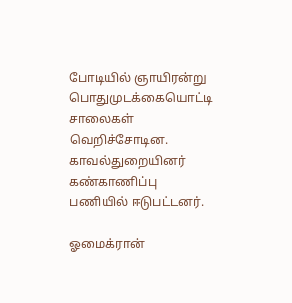போடியில் ஞாயிரன்று பொதுமுடக்கையொட்டி சாலைகள் வெறிச்சோடின. காவல்துறையினர் கண்காணிப்பு பணியில் ஈடுபட்டனர்.

ஓமைக்ரான்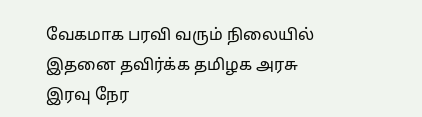வேகமாக பரவி வரும் நிலையில் இதனை தவிர்க்க தமிழக அரசு இரவு நேர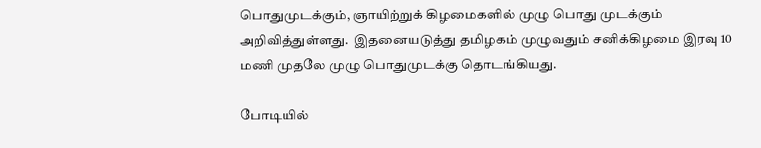பொதுமுடக்கும், ஞாயிற்றுக் கிழமைகளில் முழு பொது முடக்கும் அறிவித்துள்ளது.  இதனையடுத்து தமிழகம் முழுவதும் சனிக்கிழமை இரவு 10 மணி முதலே முழு பொதுமுடக்கு தொடங்கியது.

போடியில்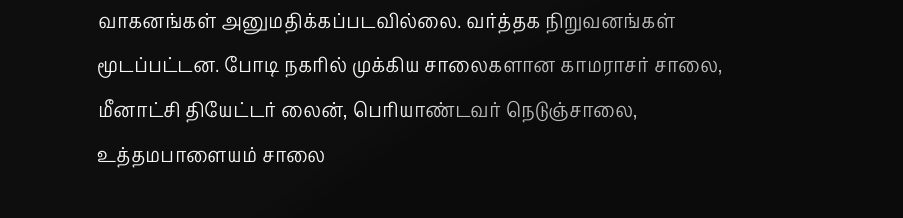வாகனங்கள் அனுமதிக்கப்படவில்லை. வர்த்தக நிறுவனங்கள் மூடப்பட்டன. போடி நகரில் முக்கிய சாலைகளான காமராசர் சாலை, மீனாட்சி தியேட்டர் லைன், பெரியாண்டவர் நெடுஞ்சாலை, உத்தமபாளையம் சாலை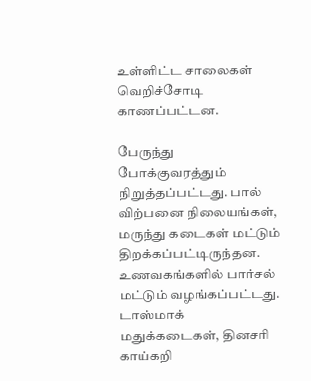உள்ளிட்ட சாலைகள் வெறிச்சோடி காணப்பட்டன.

பேருந்து போக்குவரத்தும் நிறுத்தப்பட்டது. பால் விற்பனை நிலையங்கள், மருந்து கடைகள் மட்டும் திறக்கப்பட்டிருந்தன. உணவகங்களில் பார்சல் மட்டும் வழங்கப்பட்டது. டாஸ்மாக் மதுக்கடைகள், தினசரி காய்கறி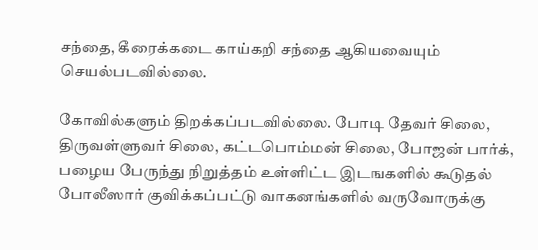சந்தை, கீரைக்கடை காய்கறி சந்தை ஆகியவையும் செயல்படவில்லை.

கோவில்களும் திறக்கப்படவில்லை. போடி தேவர் சிலை, திருவள்ளுவர் சிலை, கட்டபொம்மன் சிலை, போஜன் பார்க், பழைய பேருந்து நிறுத்தம் உள்ளிட்ட இடஙகளில் கூடுதல் போலீஸார் குவிக்கப்பட்டு வாகனங்களில் வருவோருக்கு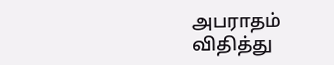அபராதம் விதித்து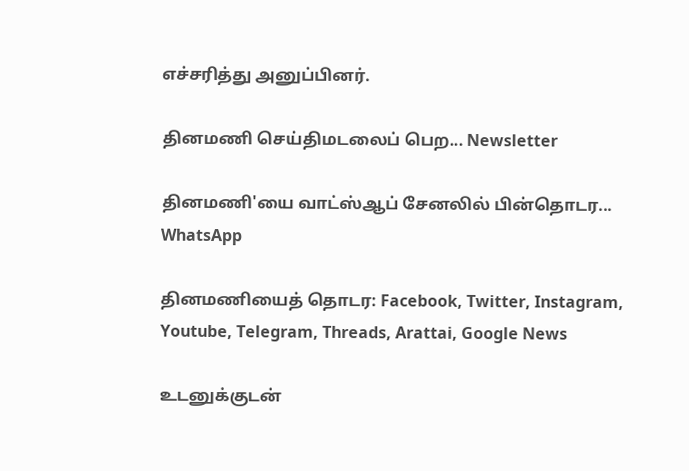எச்சரித்து அனுப்பினர்.

தினமணி செய்திமடலைப் பெற... Newsletter

தினமணி'யை வாட்ஸ்ஆப் சேனலில் பின்தொடர... WhatsApp

தினமணியைத் தொடர: Facebook, Twitter, Instagram, Youtube, Telegram, Threads, Arattai, Google News

உடனுக்குடன்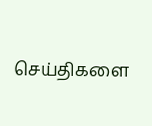செய்திகளை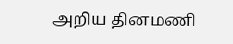அறிய தினமணி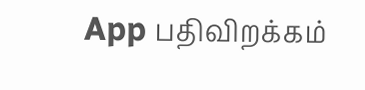App பதிவிறக்கம்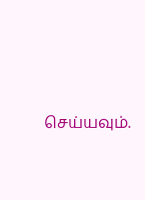செய்யவும்.